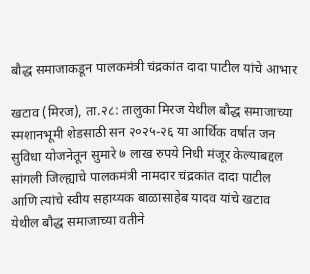बौद्ध समाजाकडून पालकमंत्री चंद्रकांत दादा पाटील यांचे आभार

खटाव (मिरज), ता.२८: तालुका मिरज येथील बौद्ध समाजाच्या स्मशानभूमी शेडसाठी सन २०२५-२६ या आर्थिक वर्षात जन सुविधा योजनेतून सुमारे ७ लाख रुपये निधी मंजूर केल्याबद्दल सांगली जिल्ह्याचे पालकमंत्री नामदार चंद्रकांत दादा पाटील आणि त्यांचे स्वीय सहाय्यक बाळासाहेब यादव यांचे खटाव येथील बौद्ध समाजाच्या वतीने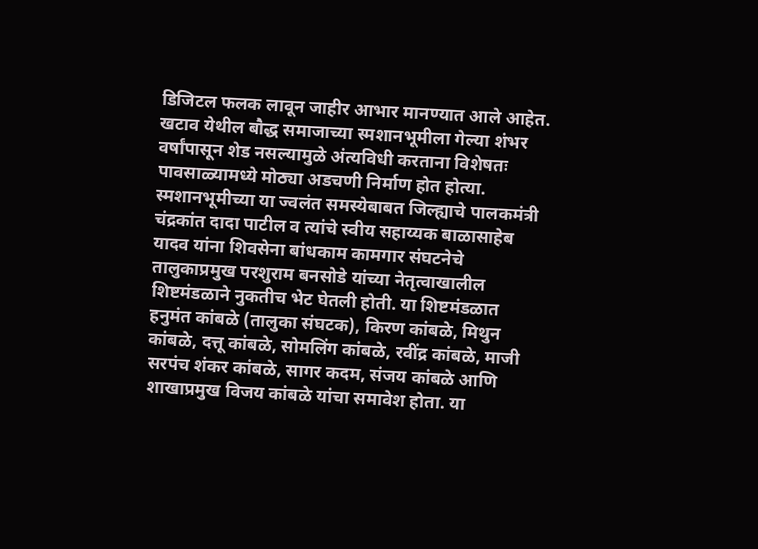डिजिटल फलक लावून जाहीर आभार मानण्यात आले आहेत.
खटाव येथील बौद्ध समाजाच्या स्मशानभूमीला गेल्या शंभर वर्षांपासून शेड नसल्यामुळे अंत्यविधी करताना विशेषतः पावसाळ्यामध्ये मोठ्या अडचणी निर्माण होत होत्या. स्मशानभूमीच्या या ज्वलंत समस्येबाबत जिल्ह्याचे पालकमंत्री चंद्रकांत दादा पाटील व त्यांचे स्वीय सहाय्यक बाळासाहेब यादव यांना शिवसेना बांधकाम कामगार संघटनेचे तालुकाप्रमुख परशुराम बनसोडे यांच्या नेतृत्वाखालील शिष्टमंडळाने नुकतीच भेट घेतली होती. या शिष्टमंडळात हनुमंत कांबळे (तालुका संघटक), किरण कांबळे, मिथुन कांबळे, दत्तू कांबळे, सोमलिंग कांबळे, रवींद्र कांबळे, माजी सरपंच शंकर कांबळे, सागर कदम, संजय कांबळे आणि शाखाप्रमुख विजय कांबळे यांचा समावेश होता. या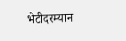भेटीदरम्यान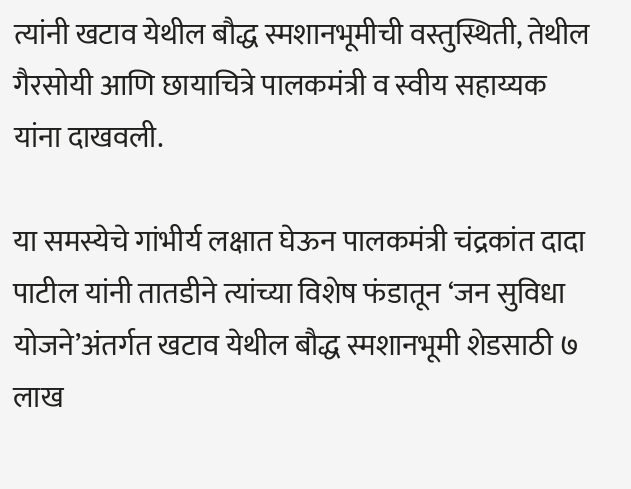त्यांनी खटाव येथील बौद्ध स्मशानभूमीची वस्तुस्थिती, तेथील गैरसोयी आणि छायाचित्रे पालकमंत्री व स्वीय सहाय्यक यांना दाखवली.

या समस्येचे गांभीर्य लक्षात घेऊन पालकमंत्री चंद्रकांत दादा पाटील यांनी तातडीने त्यांच्या विशेष फंडातून ‘जन सुविधा योजने’अंतर्गत खटाव येथील बौद्ध स्मशानभूमी शेडसाठी ७ लाख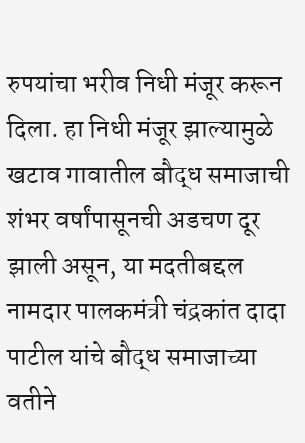रुपयांचा भरीव निधी मंजूर करून दिला. हा निधी मंजूर झाल्यामुळे खटाव गावातील बौद्ध समाजाची शंभर वर्षांपासूनची अडचण दूर झाली असून, या मदतीबद्दल नामदार पालकमंत्री चंद्रकांत दादा पाटील यांचे बौद्ध समाजाच्या वतीने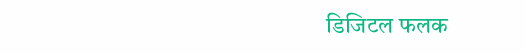डिजिटल फलक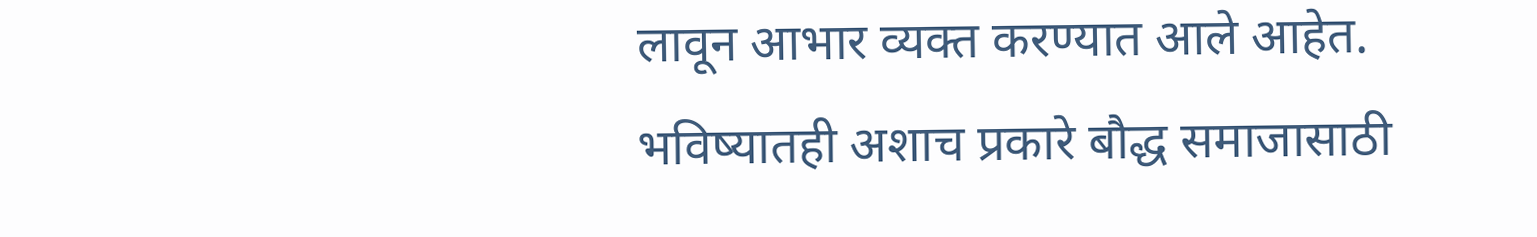लावून आभार व्यक्त करण्यात आले आहेत. भविष्यातही अशाच प्रकारे बौद्ध समाजासाठी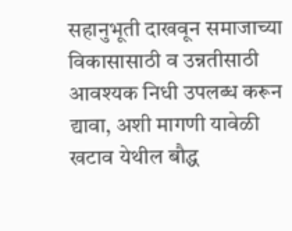सहानुभूती दाखवून समाजाच्या विकासासाठी व उन्नतीसाठी आवश्यक निधी उपलब्ध करून द्यावा, अशी मागणी यावेळी खटाव येथील बौद्ध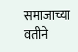समाजाच्या वतीने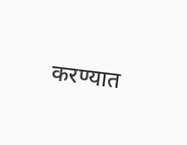करण्यात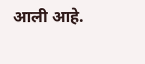आली आहे.